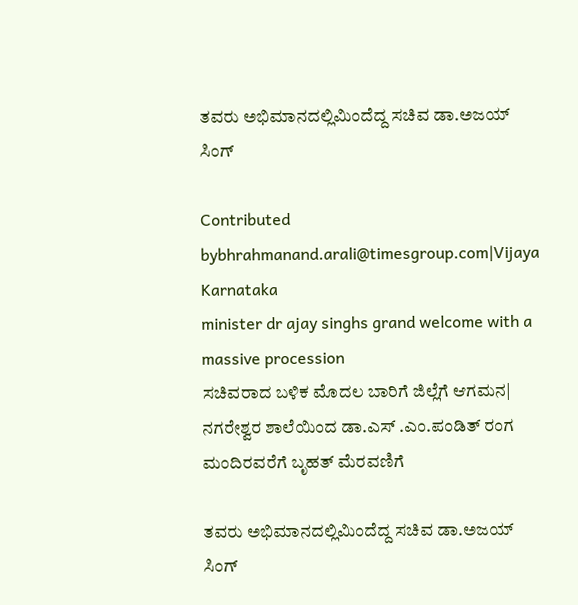ತವರು ಅಭಿಮಾನದಲ್ಲಿಮಿಂದೆದ್ದ ಸಚಿವ ಡಾ.ಅಜಯ್ ಸಿಂಗ್

Contributed bybhrahmanand.arali@timesgroup.com|Vijaya Karnataka
minister dr ajay singhs grand welcome with a massive procession
ಸಚಿವರಾದ ಬಳಿಕ ಮೊದಲ ಬಾರಿಗೆ ಜಿಲ್ಲೆಗೆ ಆಗಮನ| ನಗರೇಶ್ವರ ಶಾಲೆಯಿಂದ ಡಾ.ಎಸ್ .ಎಂ.ಪಂಡಿತ್ ರಂಗ ಮಂದಿರವರೆಗೆ ಬೃಹತ್ ಮೆರವಣಿಗೆ

ತವರು ಅಭಿಮಾನದಲ್ಲಿಮಿಂದೆದ್ದ ಸಚಿವ ಡಾ.ಅಜಯ್ ಸಿಂಗ್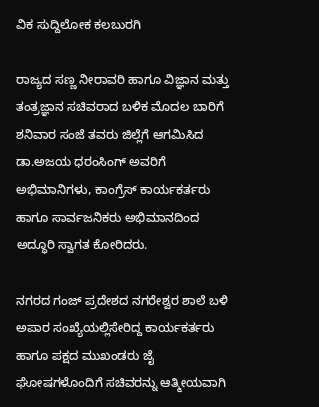ವಿಕ ಸುದ್ದಿಲೋಕ ಕಲಬುರಗಿ

ರಾಜ್ಯದ ಸಣ್ಣ ನೀರಾವರಿ ಹಾಗೂ ವಿಜ್ಞಾನ ಮತ್ತು ತಂತ್ರಜ್ಞಾನ ಸಚಿವರಾದ ಬಳಿಕ ಮೊದಲ ಬಾರಿಗೆ ಶನಿವಾರ ಸಂಜೆ ತವರು ಜಿಲ್ಲೆಗೆ ಆಗಮಿಸಿದ ಡಾ.ಅಜಯ ಧರಂಸಿಂಗ್ ಅವರಿಗೆ ಅಭಿಮಾನಿಗಳು, ಕಾಂಗ್ರೆಸ್ ಕಾರ್ಯಕರ್ತರು ಹಾಗೂ ಸಾರ್ವಜನಿಕರು ಅಭಿಮಾನದಿಂದ ಅದ್ಧೂರಿ ಸ್ವಾಗತ ಕೋರಿದರು.

ನಗರದ ಗಂಜ್ ಪ್ರದೇಶದ ನಗರೇಶ್ವರ ಶಾಲೆ ಬಳಿ ಅಪಾರ ಸಂಖ್ಯೆಯಲ್ಲಿಸೇರಿದ್ದ ಕಾರ್ಯಕರ್ತರು ಹಾಗೂ ಪಕ್ಷದ ಮುಖಂಡರು ಜೈ ಘೋಷಗಳೊಂದಿಗೆ ಸಚಿವರನ್ನು ಆತ್ಮೀಯವಾಗಿ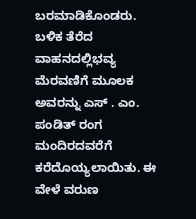ಬರಮಾಡಿಕೊಂಡರು. ಬಳಿಕ ತೆರೆದ ವಾಹನದಲ್ಲಿಭವ್ಯ ಮೆರವಣಿಗೆ ಮೂಲಕ ಅವರನ್ನು ಎಸ್ . ಎಂ. ಪಂಡಿತ್ ರಂಗ ಮಂದಿರದವರೆಗೆ ಕರೆದೊಯ್ಯಲಾಯಿತು. ಈ ವೇಳೆ ವರುಣ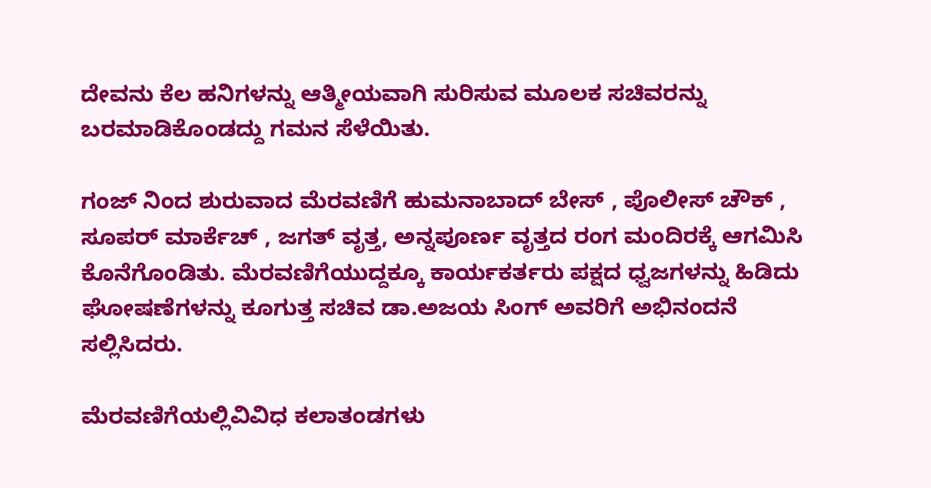ದೇವನು ಕೆಲ ಹನಿಗಳನ್ನು ಆತ್ಮೀಯವಾಗಿ ಸುರಿಸುವ ಮೂಲಕ ಸಚಿವರನ್ನು ಬರಮಾಡಿಕೊಂಡದ್ದು ಗಮನ ಸೆಳೆಯಿತು.

ಗಂಜ್ ನಿಂದ ಶುರುವಾದ ಮೆರವಣಿಗೆ ಹುಮನಾಬಾದ್ ಬೇಸ್ , ಪೊಲೀಸ್ ಚೌಕ್ , ಸೂಪರ್ ಮಾರ್ಕೆಚ್ , ಜಗತ್ ವೃತ್ತ, ಅನ್ನಪೂರ್ಣ ವೃತ್ತದ ರಂಗ ಮಂದಿರಕ್ಕೆ ಆಗಮಿಸಿ ಕೊನೆಗೊಂಡಿತು. ಮೆರವಣಿಗೆಯುದ್ದಕ್ಕೂ ಕಾರ್ಯಕರ್ತರು ಪಕ್ಷದ ಧ್ವಜಗಳನ್ನು ಹಿಡಿದು ಘೋಷಣೆಗಳನ್ನು ಕೂಗುತ್ತ ಸಚಿವ ಡಾ.ಅಜಯ ಸಿಂಗ್ ಅವರಿಗೆ ಅಭಿನಂದನೆ ಸಲ್ಲಿಸಿದರು.

ಮೆರವಣಿಗೆಯಲ್ಲಿವಿವಿಧ ಕಲಾತಂಡಗಳು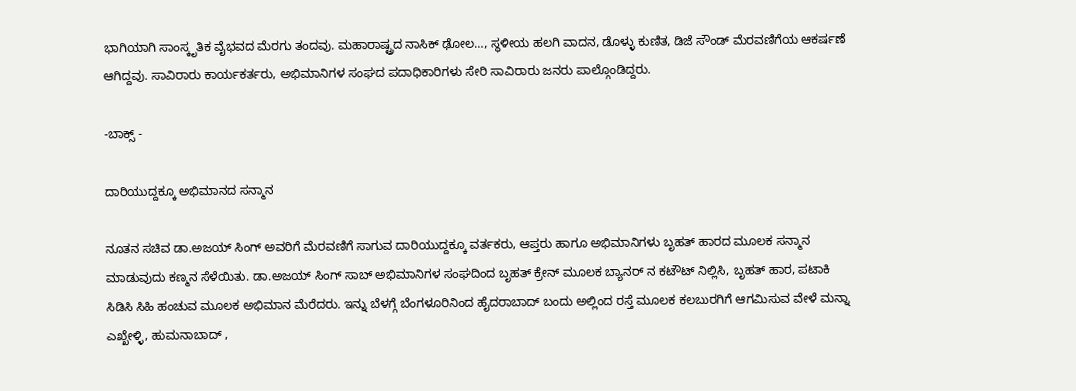ಭಾಗಿಯಾಗಿ ಸಾಂಸ್ಕೃತಿಕ ವೈಭವದ ಮೆರಗು ತಂದವು. ಮಹಾರಾಷ್ಟ್ರದ ನಾಸಿಕ್ ಢೋಲ…, ಸ್ಥಳೀಯ ಹಲಗಿ ವಾದನ, ಡೊಳ್ಳು ಕುಣಿತ, ಡಿಜೆ ಸೌಂಡ್ ಮೆರವಣಿಗೆಯ ಆಕರ್ಷಣೆ ಆಗಿದ್ದವು. ಸಾವಿರಾರು ಕಾರ್ಯಕರ್ತರು, ಅಭಿಮಾನಿಗಳ ಸಂಘದ ಪದಾಧಿಕಾರಿಗಳು ಸೇರಿ ಸಾವಿರಾರು ಜನರು ಪಾಲ್ಗೊಂಡಿದ್ದರು.

-ಬಾಕ್ಸ್ -

ದಾರಿಯುದ್ದಕ್ಕೂ ಅಭಿಮಾನದ ಸನ್ಮಾನ

ನೂತನ ಸಚಿವ ಡಾ.ಅಜಯ್ ಸಿಂಗ್ ಅವರಿಗೆ ಮೆರವಣಿಗೆ ಸಾಗುವ ದಾರಿಯುದ್ದಕ್ಕೂ ವರ್ತಕರು, ಆಪ್ತರು ಹಾಗೂ ಅಭಿಮಾನಿಗಳು ಬೃಹತ್ ಹಾರದ ಮೂಲಕ ಸನ್ಮಾನ ಮಾಡುವುದು ಕಣ್ಮನ ಸೆಳೆಯಿತು. ಡಾ.ಅಜಯ್ ಸಿಂಗ್ ಸಾಬ್ ಅಭಿಮಾನಿಗಳ ಸಂಘದಿಂದ ಬೃಹತ್ ಕ್ರೇನ್ ಮೂಲಕ ಬ್ಯಾನರ್ ನ ಕಟೌಟ್ ನಿಲ್ಲಿಸಿ, ಬೃಹತ್ ಹಾರ, ಪಟಾಕಿ ಸಿಡಿಸಿ ಸಿಹಿ ಹಂಚುವ ಮೂಲಕ ಅಭಿಮಾನ ಮೆರೆದರು. ಇನ್ನು ಬೆಳಗ್ಗೆ ಬೆಂಗಳೂರಿನಿಂದ ಹೈದರಾಬಾದ್ ಬಂದು ಅಲ್ಲಿಂದ ರಸ್ತೆ ಮೂಲಕ ಕಲಬುರಗಿಗೆ ಆಗಮಿಸುವ ವೇಳೆ ಮನ್ನಾ ಎಖ್ಖೇಳ್ಳಿ, ಹುಮನಾಬಾದ್ ,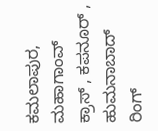ಕಮಲಾಪುರ, ಮಹಾಗಾಂವ್ ಕ್ರಾಸ್ , ಕಪನೂರ್ , ಹುಮನಾಬಾದ್ ರಿಂಗ್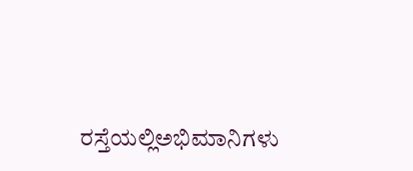ರಸ್ತೆಯಲ್ಲಿಅಭಿಮಾನಿಗಳು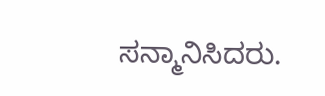ಸನ್ಮಾನಿಸಿದರು.